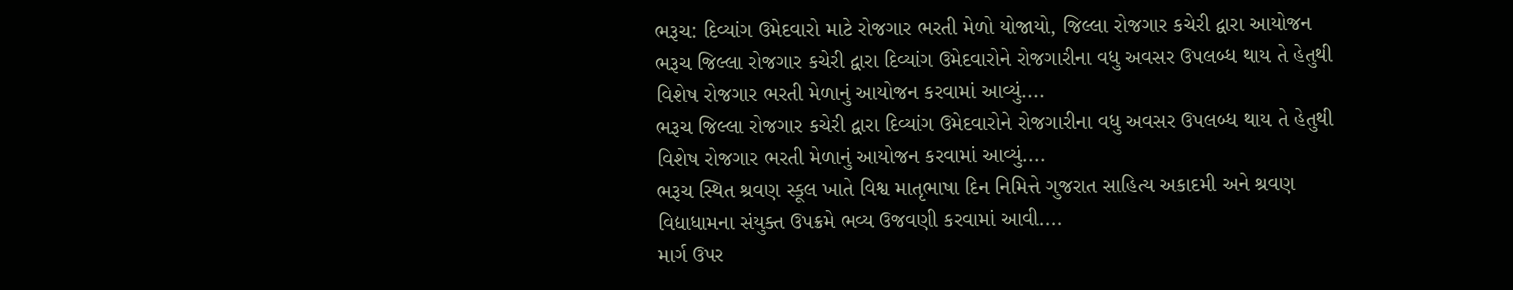ભરૂચ: દિવ્યાંગ ઉમેદવારો માટે રોજગાર ભરતી મેળો યોજાયો, જિલ્લા રોજગાર કચેરી દ્વારા આયોજન
ભરૂચ જિલ્લા રોજગાર કચેરી દ્વારા દિવ્યાંગ ઉમેદવારોને રોજગારીના વધુ અવસર ઉપલબ્ધ થાય તે હેતુથી વિશેષ રોજગાર ભરતી મેળાનું આયોજન કરવામાં આવ્યું....
ભરૂચ જિલ્લા રોજગાર કચેરી દ્વારા દિવ્યાંગ ઉમેદવારોને રોજગારીના વધુ અવસર ઉપલબ્ધ થાય તે હેતુથી વિશેષ રોજગાર ભરતી મેળાનું આયોજન કરવામાં આવ્યું....
ભરૂચ સ્થિત શ્રવણ સ્કૂલ ખાતે વિશ્વ માતૃભાષા દિન નિમિત્તે ગુજરાત સાહિત્ય અકાદમી અને શ્રવણ વિદ્યાધામના સંયુક્ત ઉપક્રમે ભવ્ય ઉજવણી કરવામાં આવી....
માર્ગ ઉપર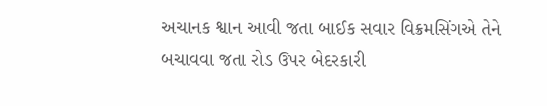અચાનક શ્વાન આવી જતા બાઈક સવાર વિક્રમસિંગએ તેને બચાવવા જતા રોડ ઉપર બેદરકારી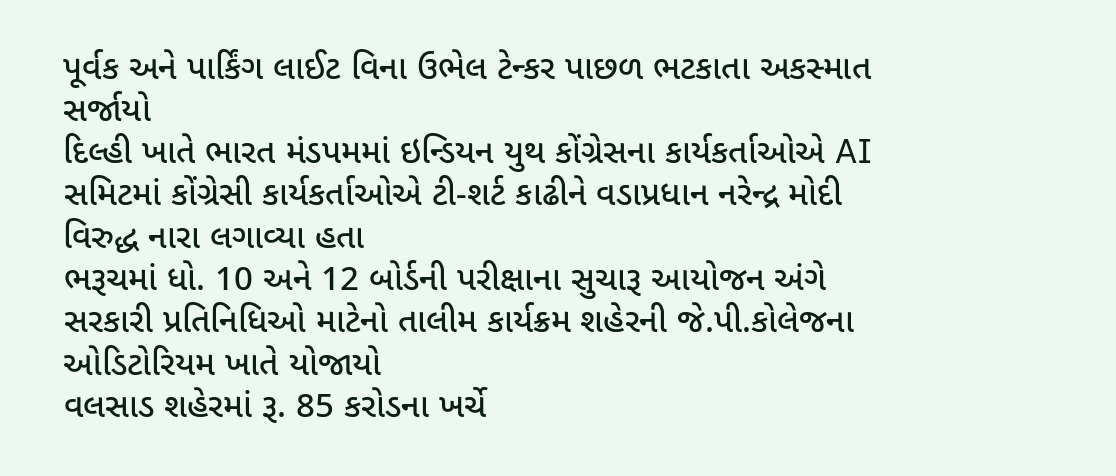પૂર્વક અને પાર્કિંગ લાઈટ વિના ઉભેલ ટેન્કર પાછળ ભટકાતા અકસ્માત સર્જાયો
દિલ્હી ખાતે ભારત મંડપમમાં ઇન્ડિયન યુથ કોંગ્રેસના કાર્યકર્તાઓએ AI સમિટમાં કોંગ્રેસી કાર્યકર્તાઓએ ટી-શર્ટ કાઢીને વડાપ્રધાન નરેન્દ્ર મોદી વિરુદ્ધ નારા લગાવ્યા હતા
ભરૂચમાં ધો. 10 અને 12 બોર્ડની પરીક્ષાના સુચારૂ આયોજન અંગે સરકારી પ્રતિનિધિઓ માટેનો તાલીમ કાર્યક્રમ શહેરની જે.પી.કોલેજના ઓડિટોરિયમ ખાતે યોજાયો
વલસાડ શહેરમાં રૂ. 85 કરોડના ખર્ચે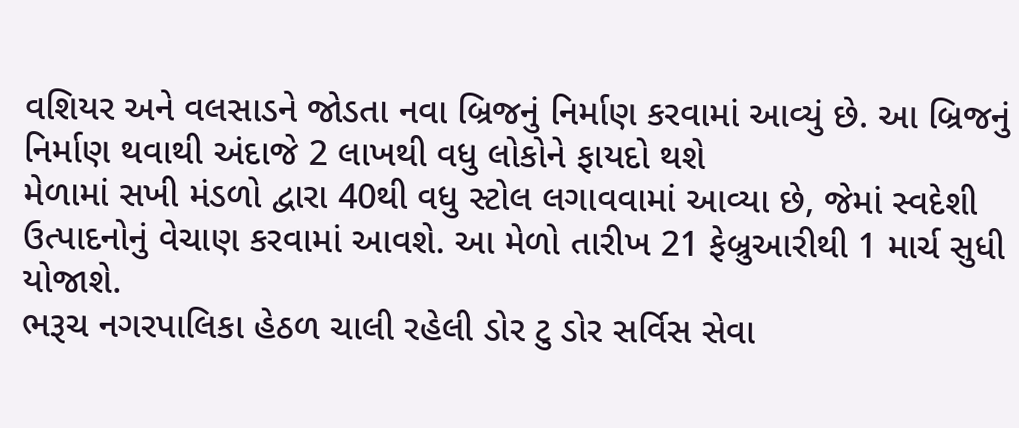વશિયર અને વલસાડને જોડતા નવા બ્રિજનું નિર્માણ કરવામાં આવ્યું છે. આ બ્રિજનું નિર્માણ થવાથી અંદાજે 2 લાખથી વધુ લોકોને ફાયદો થશે
મેળામાં સખી મંડળો દ્વારા 40થી વધુ સ્ટોલ લગાવવામાં આવ્યા છે, જેમાં સ્વદેશી ઉત્પાદનોનું વેચાણ કરવામાં આવશે. આ મેળો તારીખ 21 ફેબ્રુઆરીથી 1 માર્ચ સુધી યોજાશે.
ભરૂચ નગરપાલિકા હેઠળ ચાલી રહેલી ડોર ટુ ડોર સર્વિસ સેવા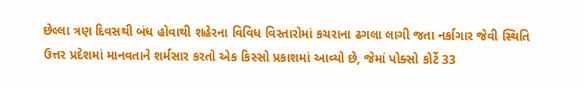છેલ્લા ત્રણ દિવસથી બંધ હોવાથી શહેરના વિવિધ વિસ્તારોમાં કચરાના ઢગલા લાગી જતા નર્કાગાર જેવી સ્થિતિ
ઉત્તર પ્રદેશમાં માનવતાને શર્મસાર કરતો એક કિસ્સો પ્રકાશમાં આવ્યો છે, જેમાં પોક્સો કોર્ટે 33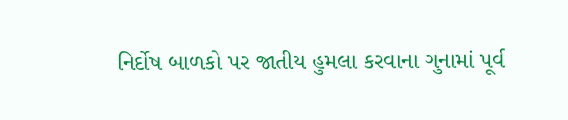નિર્દોષ બાળકો પર જાતીય હુમલા કરવાના ગુનામાં પૂર્વ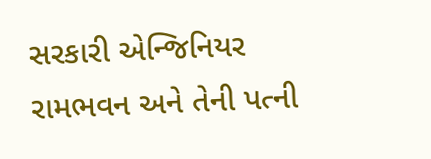સરકારી એન્જિનિયર રામભવન અને તેની પત્ની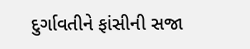દુર્ગાવતીને ફાંસીની સજા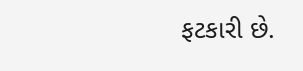ફટકારી છે.